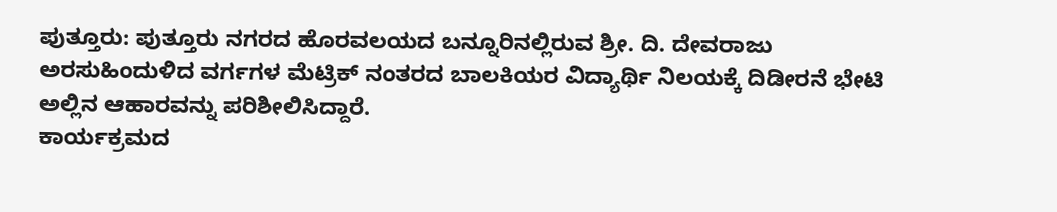ಪುತ್ತೂರು: ಪುತ್ತೂರು ನಗರದ ಹೊರವಲಯದ ಬನ್ನೂರಿನಲ್ಲಿರುವ ಶ್ರೀ. ದಿ. ದೇವರಾಜು ಅರಸುಹಿಂದುಳಿದ ವರ್ಗಗಳ ಮೆಟ್ರಿಕ್ ನಂತರದ ಬಾಲಕಿಯರ ವಿದ್ಯಾರ್ಥಿ ನಿಲಯಕ್ಕೆ ದಿಡೀರನೆ ಭೇಟಿ ಅಲ್ಲಿನ ಆಹಾರವನ್ನು ಪರಿಶೀಲಿಸಿದ್ದಾರೆ.
ಕಾರ್ಯಕ್ರಮದ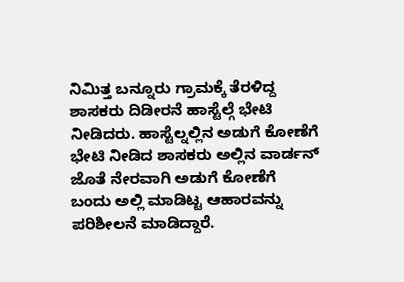ನಿಮಿತ್ತ ಬನ್ನೂರು ಗ್ರಾಮಕ್ಕೆ ತೆರಳಿದ್ದ ಶಾಸಕರು ದಿಡೀರನೆ ಹಾಸ್ಟೆಲ್ಗೆ ಭೇಟಿ ನೀಡಿದರು. ಹಾಸ್ಟೆಲ್ನಲ್ಲಿನ ಅಡುಗೆ ಕೋಣೆಗೆ ಭೇಟಿ ನೀಡಿದ ಶಾಸಕರು ಅಲ್ಲಿನ ವಾರ್ಡನ್ ಜೊತೆ ನೇರವಾಗಿ ಅಡುಗೆ ಕೋಣೆಗೆ ಬಂದು ಅಲ್ಲಿ ಮಾಡಿಟ್ಟ ಆಹಾರವನ್ನು ಪರಿಶೀಲನೆ ಮಾಡಿದ್ದಾರೆ.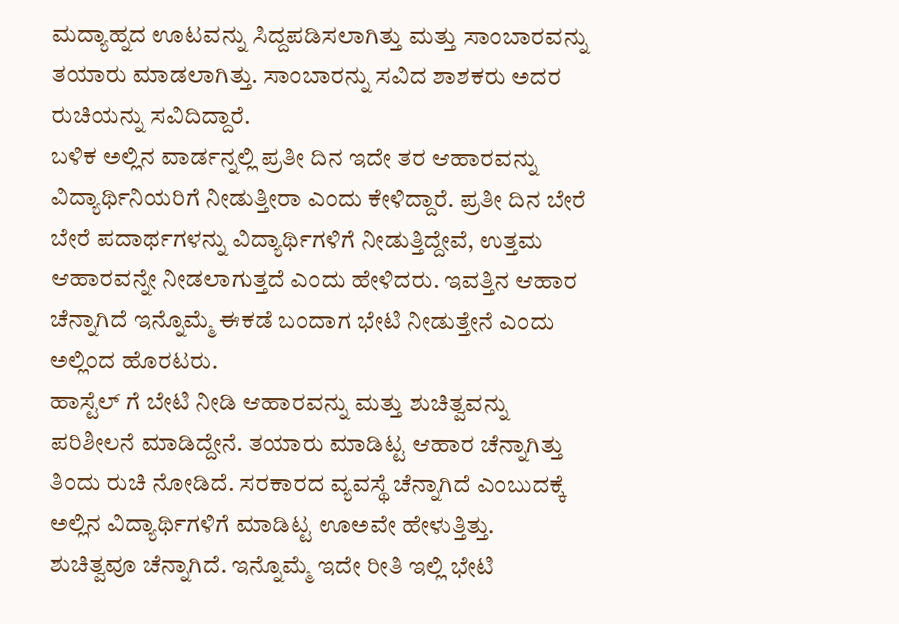ಮದ್ಯಾಹ್ನದ ಊಟವನ್ನು ಸಿದ್ದಪಡಿಸಲಾಗಿತ್ತು ಮತ್ತು ಸಾಂಬಾರವನ್ನು ತಯಾರು ಮಾಡಲಾಗಿತ್ತು. ಸಾಂಬಾರನ್ನು ಸವಿದ ಶಾಶಕರು ಅದರ ರುಚಿಯನ್ನು ಸವಿದಿದ್ದಾರೆ.
ಬಳಿಕ ಅಲ್ಲಿನ ವಾರ್ಡನ್ನಲ್ಲಿ ಪ್ರತೀ ದಿನ ಇದೇ ತರ ಆಹಾರವನ್ನು ವಿದ್ಯಾರ್ಥಿನಿಯರಿಗೆ ನೀಡುತ್ತೀರಾ ಎಂದು ಕೇಳಿದ್ದಾರೆ. ಪ್ರತೀ ದಿನ ಬೇರೆ ಬೇರೆ ಪದಾರ್ಥಗಳನ್ನು ವಿದ್ಯಾರ್ಥಿಗಳಿಗೆ ನೀಡುತ್ತಿದ್ದೇವೆ, ಉತ್ತಮ ಆಹಾರವನ್ನೇ ನೀಡಲಾಗುತ್ತದೆ ಎಂದು ಹೇಳಿದರು. ಇವತ್ತಿನ ಆಹಾರ ಚೆನ್ನಾಗಿದೆ ಇನ್ನೊಮ್ಮೆ ಈಕಡೆ ಬಂದಾಗ ಭೇಟಿ ನೀಡುತ್ತೇನೆ ಎಂದು ಅಲ್ಲಿಂದ ಹೊರಟರು.
ಹಾಸ್ಟೆಲ್ ಗೆ ಬೇಟಿ ನೀಡಿ ಆಹಾರವನ್ನು ಮತ್ತು ಶುಚಿತ್ವವನ್ನು ಪರಿಶೀಲನೆ ಮಾಡಿದ್ದೇನೆ. ತಯಾರು ಮಾಡಿಟ್ಟ ಆಹಾರ ಚೆನ್ನಾಗಿತ್ತು ತಿಂದು ರುಚಿ ನೋಡಿದೆ. ಸರಕಾರದ ವ್ಯವಸ್ಥೆ ಚೆನ್ನಾಗಿದೆ ಎಂಬುದಕ್ಕೆ ಅಲ್ಲಿನ ವಿದ್ಯಾರ್ಥಿಗಳಿಗೆ ಮಾಡಿಟ್ಟ ಊಅವೇ ಹೇಳುತ್ತಿತ್ತು. ಶುಚಿತ್ವವೂ ಚೆನ್ನಾಗಿದೆ. ಇನ್ನೊಮ್ಮೆ ಇದೇ ರೀತಿ ಇಲ್ಲಿ ಭೇಟಿ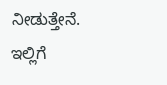ನೀಡುತ್ತೇನೆ. ಇಲ್ಲಿಗೆ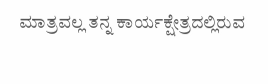ಮಾತ್ರವಲ್ಲ ತನ್ನ ಕಾರ್ಯಕ್ಷೇತ್ರದಲ್ಲಿರುವ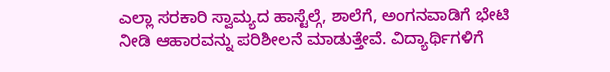ಎಲ್ಲಾ ಸರಕಾರಿ ಸ್ವಾಮ್ಯದ ಹಾಸ್ಟೆಲ್ಗೆ, ಶಾಲೆಗೆ, ಅಂಗನವಾಡಿಗೆ ಭೇಟಿ ನೀಡಿ ಆಹಾರವನ್ನು ಪರಿಶೀಲನೆ ಮಾಡುತ್ತೇವೆ. ವಿದ್ಯಾರ್ಥಿಗಳಿಗೆ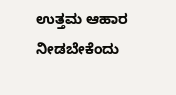ಉತ್ತಮ ಆಹಾರ ನೀಡಬೇಕೆಂದು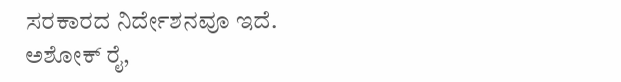ಸರಕಾರದ ನಿರ್ದೇಶನವೂ ಇದೆ.
ಅಶೋಕ್ ರೈ,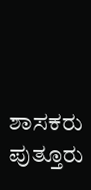ಶಾಸಕರು ಪುತ್ತೂರು